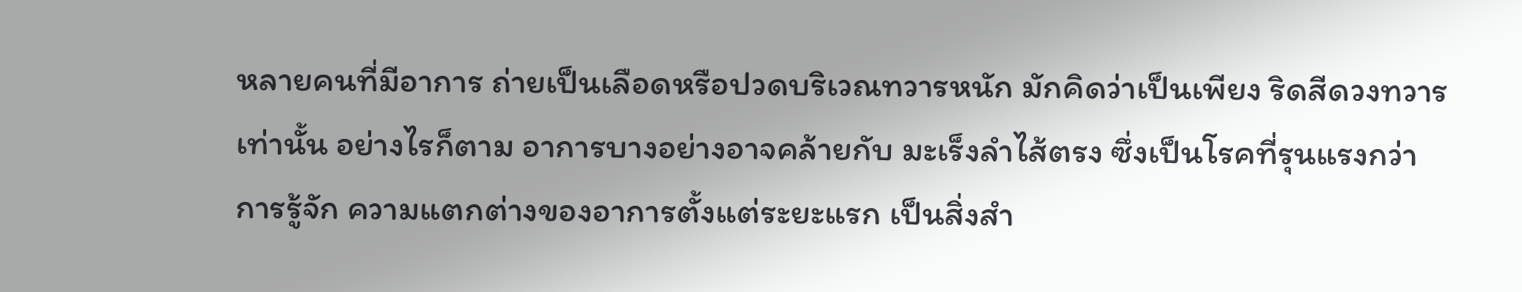หลายคนที่มีอาการ ถ่ายเป็นเลือดหรือปวดบริเวณทวารหนัก มักคิดว่าเป็นเพียง ริดสีดวงทวาร เท่านั้น อย่างไรก็ตาม อาการบางอย่างอาจคล้ายกับ มะเร็งลำไส้ตรง ซึ่งเป็นโรคที่รุนแรงกว่า
การรู้จัก ความแตกต่างของอาการตั้งแต่ระยะแรก เป็นสิ่งสำ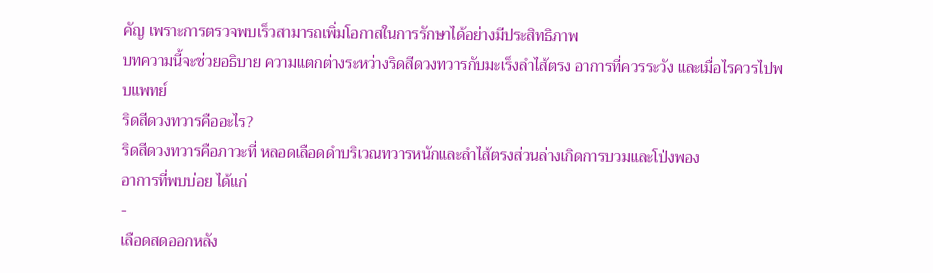คัญ เพราะการตรวจพบเร็วสามารถเพิ่มโอกาสในการรักษาได้อย่างมีประสิทธิภาพ
บทความนี้จะช่วยอธิบาย ความแตกต่างระหว่างริดสีดวงทวารกับมะเร็งลำไส้ตรง อาการที่ควรระวัง และเมื่อไรควรไปพบแพทย์
ริดสีดวงทวารคืออะไร?
ริดสีดวงทวารคือภาวะที่ หลอดเลือดดำบริเวณทวารหนักและลำไส้ตรงส่วนล่างเกิดการบวมและโป่งพอง
อาการที่พบบ่อย ได้แก่
-
เลือดสดออกหลัง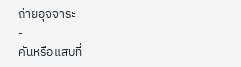ถ่ายอุจจาระ
-
คันหรือแสบที่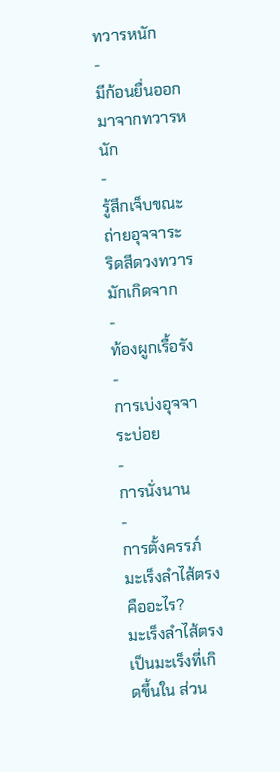ทวารหนัก
-
มีก้อนยื่นออกมาจากทวารหนัก
-
รู้สึกเจ็บขณะถ่ายอุจจาระ
ริดสีดวงทวารมักเกิดจาก
-
ท้องผูกเรื้อรัง
-
การเบ่งอุจจาระบ่อย
-
การนั่งนาน
-
การตั้งครรภ์
มะเร็งลำไส้ตรงคืออะไร?
มะเร็งลำไส้ตรงเป็นมะเร็งที่เกิดขึ้นใน ส่วน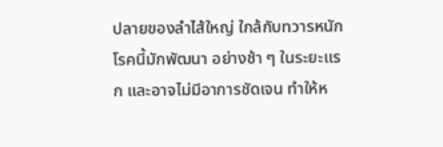ปลายของลำไส้ใหญ่ ใกล้กับทวารหนัก
โรคนี้มักพัฒนา อย่างช้า ๆ ในระยะแรก และอาจไม่มีอาการชัดเจน ทำให้ห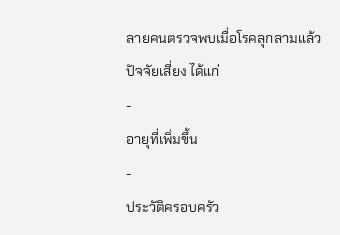ลายคนตรวจพบเมื่อโรคลุกลามแล้ว
ปัจจัยเสี่ยง ได้แก่
-
อายุที่เพิ่มขึ้น
-
ประวัติครอบครัว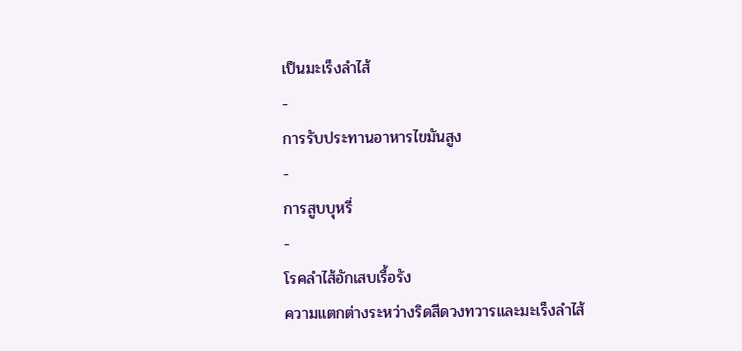เป็นมะเร็งลำไส้
-
การรับประทานอาหารไขมันสูง
-
การสูบบุหรี่
-
โรคลำไส้อักเสบเรื้อรัง
ความแตกต่างระหว่างริดสีดวงทวารและมะเร็งลำไส้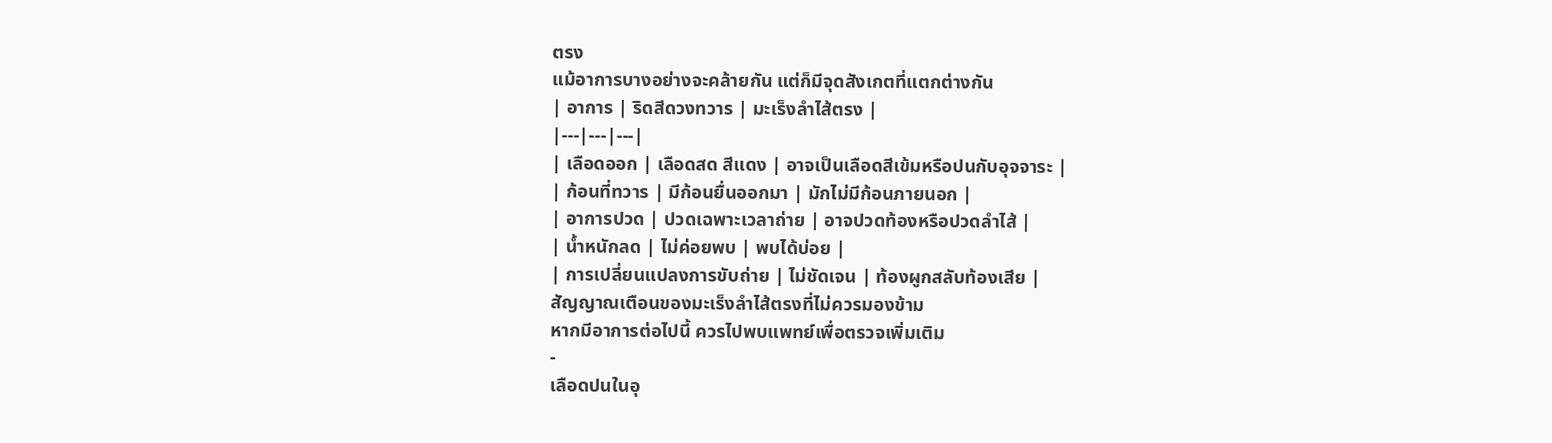ตรง
แม้อาการบางอย่างจะคล้ายกัน แต่ก็มีจุดสังเกตที่แตกต่างกัน
| อาการ | ริดสีดวงทวาร | มะเร็งลำไส้ตรง |
|---|---|---|
| เลือดออก | เลือดสด สีแดง | อาจเป็นเลือดสีเข้มหรือปนกับอุจจาระ |
| ก้อนที่ทวาร | มีก้อนยื่นออกมา | มักไม่มีก้อนภายนอก |
| อาการปวด | ปวดเฉพาะเวลาถ่าย | อาจปวดท้องหรือปวดลำไส้ |
| น้ำหนักลด | ไม่ค่อยพบ | พบได้บ่อย |
| การเปลี่ยนแปลงการขับถ่าย | ไม่ชัดเจน | ท้องผูกสลับท้องเสีย |
สัญญาณเตือนของมะเร็งลำไส้ตรงที่ไม่ควรมองข้าม
หากมีอาการต่อไปนี้ ควรไปพบแพทย์เพื่อตรวจเพิ่มเติม
-
เลือดปนในอุ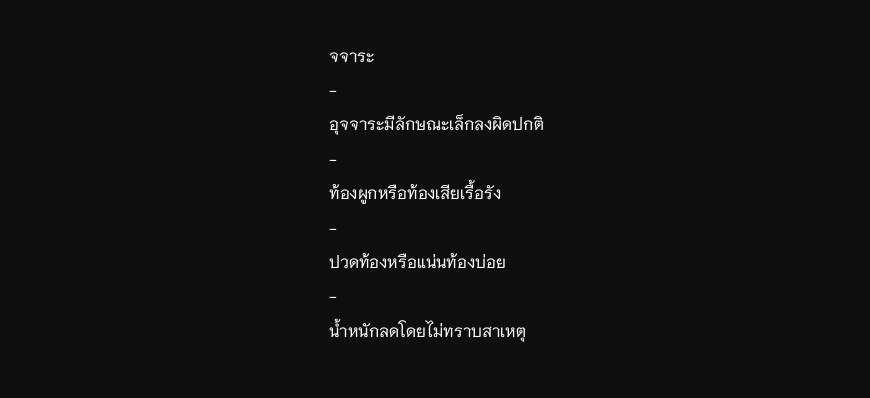จจาระ
-
อุจจาระมีลักษณะเล็กลงผิดปกติ
-
ท้องผูกหรือท้องเสียเรื้อรัง
-
ปวดท้องหรือแน่นท้องบ่อย
-
น้ำหนักลดโดยไม่ทราบสาเหตุ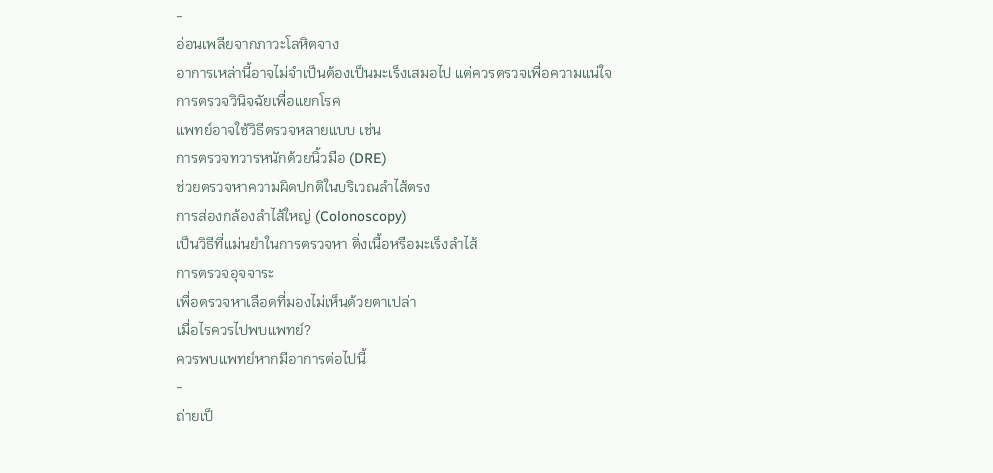-
อ่อนเพลียจากภาวะโลหิตจาง
อาการเหล่านี้อาจไม่จำเป็นต้องเป็นมะเร็งเสมอไป แต่ควรตรวจเพื่อความแน่ใจ
การตรวจวินิจฉัยเพื่อแยกโรค
แพทย์อาจใช้วิธีตรวจหลายแบบ เช่น
การตรวจทวารหนักด้วยนิ้วมือ (DRE)
ช่วยตรวจหาความผิดปกติในบริเวณลำไส้ตรง
การส่องกล้องลำไส้ใหญ่ (Colonoscopy)
เป็นวิธีที่แม่นยำในการตรวจหา ติ่งเนื้อหรือมะเร็งลำไส้
การตรวจอุจจาระ
เพื่อตรวจหาเลือดที่มองไม่เห็นด้วยตาเปล่า
เมื่อไรควรไปพบแพทย์?
ควรพบแพทย์หากมีอาการต่อไปนี้
-
ถ่ายเป็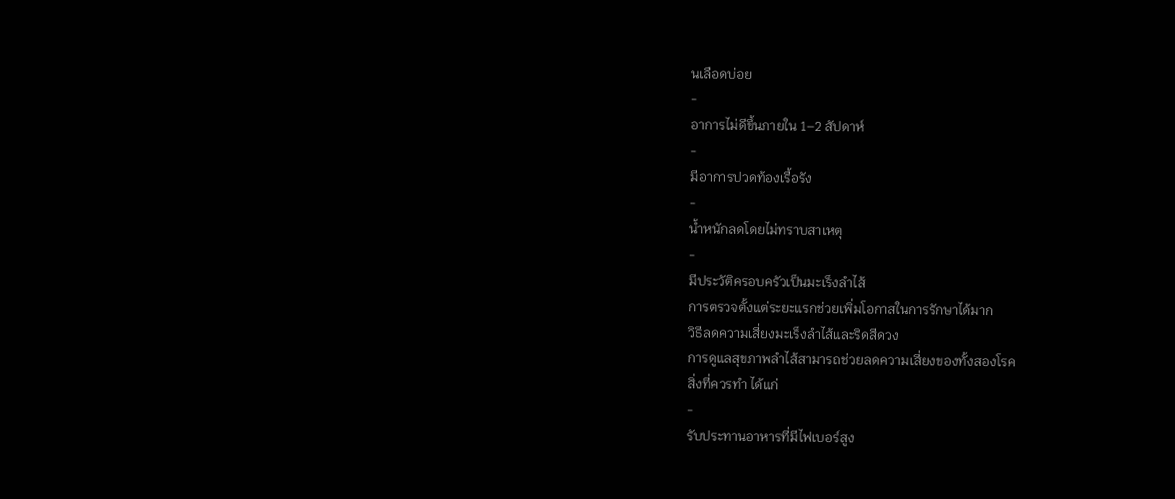นเลือดบ่อย
-
อาการไม่ดีขึ้นภายใน 1–2 สัปดาห์
-
มีอาการปวดท้องเรื้อรัง
-
น้ำหนักลดโดยไม่ทราบสาเหตุ
-
มีประวัติครอบครัวเป็นมะเร็งลำไส้
การตรวจตั้งแต่ระยะแรกช่วยเพิ่มโอกาสในการรักษาได้มาก
วิธีลดความเสี่ยงมะเร็งลำไส้และริดสีดวง
การดูแลสุขภาพลำไส้สามารถช่วยลดความเสี่ยงของทั้งสองโรค
สิ่งที่ควรทำ ได้แก่
-
รับประทานอาหารที่มีไฟเบอร์สูง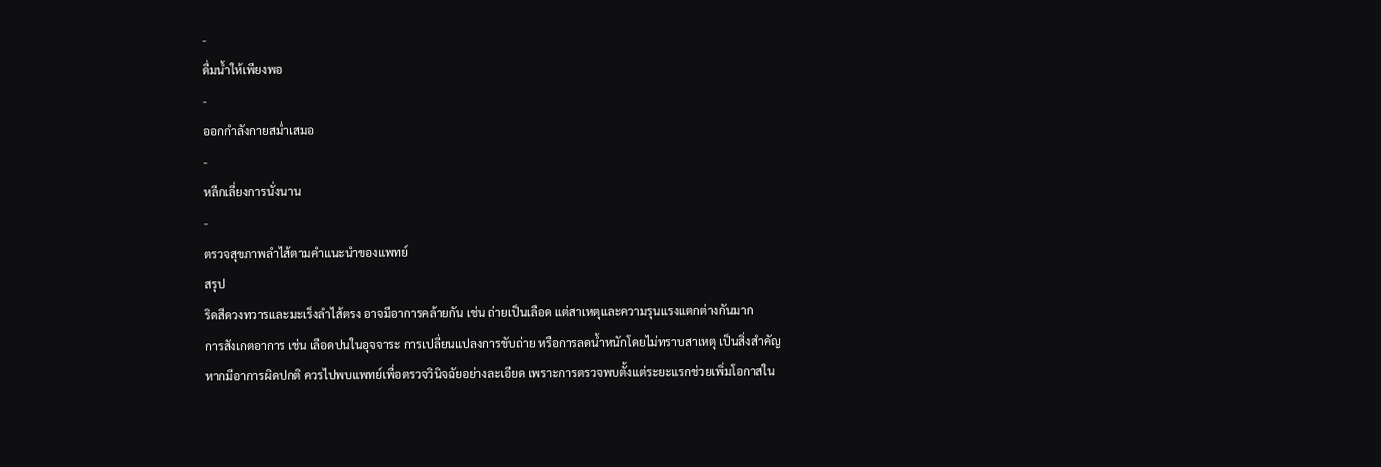-
ดื่มน้ำให้เพียงพอ
-
ออกกำลังกายสม่ำเสมอ
-
หลีกเลี่ยงการนั่งนาน
-
ตรวจสุขภาพลำไส้ตามคำแนะนำของแพทย์
สรุป
ริดสีดวงทวารและมะเร็งลำไส้ตรง อาจมีอาการคล้ายกัน เช่น ถ่ายเป็นเลือด แต่สาเหตุและความรุนแรงแตกต่างกันมาก
การสังเกตอาการ เช่น เลือดปนในอุจจาระ การเปลี่ยนแปลงการขับถ่าย หรือการลดน้ำหนักโดยไม่ทราบสาเหตุ เป็นสิ่งสำคัญ
หากมีอาการผิดปกติ ควรไปพบแพทย์เพื่อตรวจวินิจฉัยอย่างละเอียด เพราะการตรวจพบตั้งแต่ระยะแรกช่วยเพิ่มโอกาสใน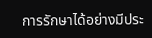การรักษาได้อย่างมีประ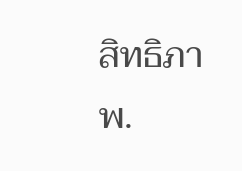สิทธิภาพ.